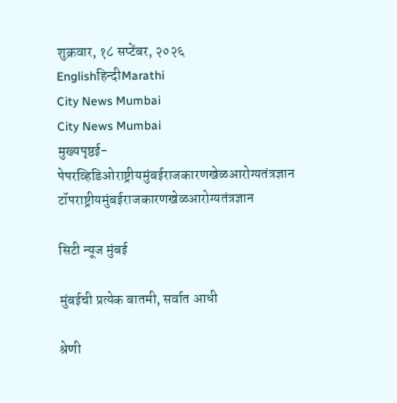शुक्रवार, १८ सप्टेंबर, २०२६
Englishहिन्दीMarathi
City News Mumbai
City News Mumbai
मुख्यपृष्ठई-पेपरव्हिडिओराष्ट्रीयमुंबईराजकारणखेळआरोग्यतंत्रज्ञान
टॉपराष्ट्रीयमुंबईराजकारणखेळआरोग्यतंत्रज्ञान

सिटी न्यूज मुंबई

मुंबईची प्रत्येक बातमी, सर्वात आधी

श्रेणी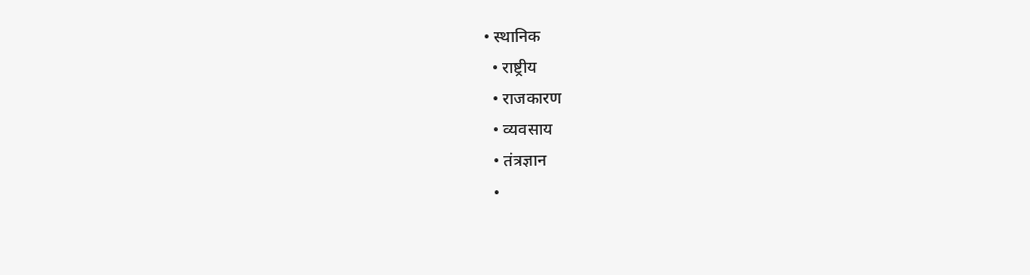• स्थानिक
  • राष्ट्रीय
  • राजकारण
  • व्यवसाय
  • तंत्रज्ञान
  •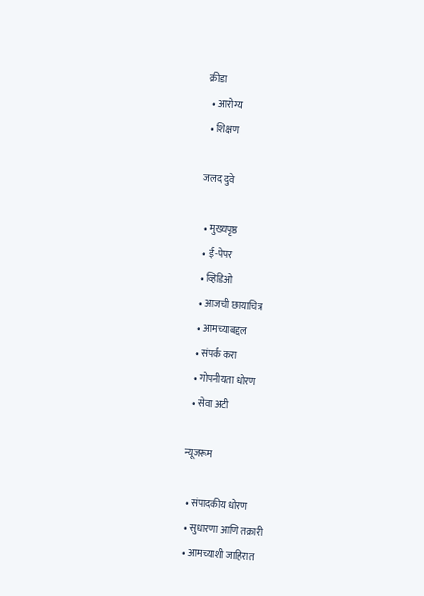क्रीडा
  • आरोग्य
  • शिक्षण

जलद दुवे

  • मुख्यपृष्ठ
  • ई-पेपर
  • व्हिडिओ
  • आजची छायाचित्र
  • आमच्याबद्दल
  • संपर्क करा
  • गोपनीयता धोरण
  • सेवा अटी

न्यूजरूम

  • संपादकीय धोरण
  • सुधारणा आणि तक्रारी
  • आमच्याशी जाहिरात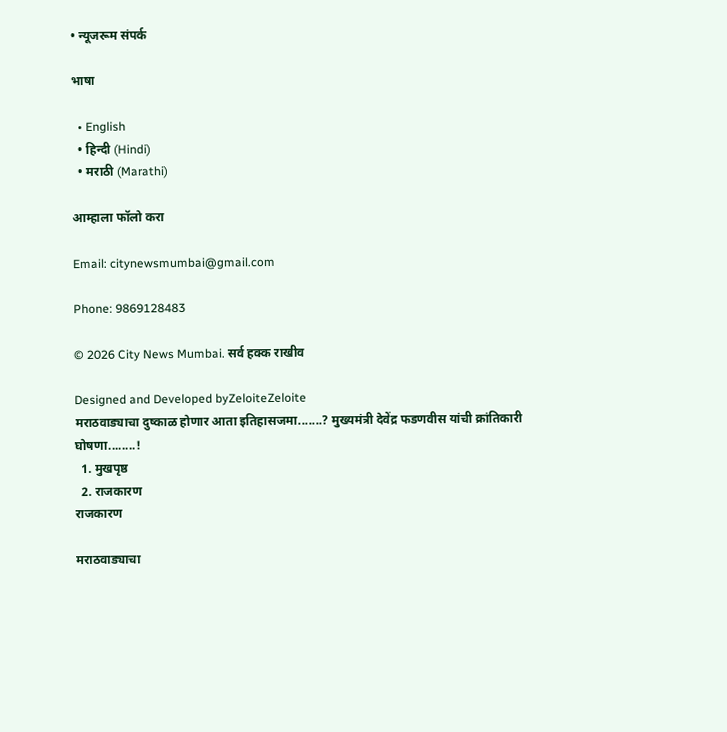• न्यूजरूम संपर्क

भाषा

  • English
  • हिन्दी (Hindi)
  • मराठी (Marathi)

आम्हाला फॉलो करा

Email: citynewsmumbai@gmail.com

Phone: 9869128483

© 2026 City News Mumbai. सर्व हक्क राखीव

Designed and Developed byZeloiteZeloite
मराठवाड्याचा दुष्काळ होणार आता इतिहासजमा.......? मुख्यमंत्री देवेंद्र फडणवीस यांची क्रांतिकारी घोषणा........!
  1. मुखपृष्ठ
  2. राजकारण
राजकारण

मराठवाड्याचा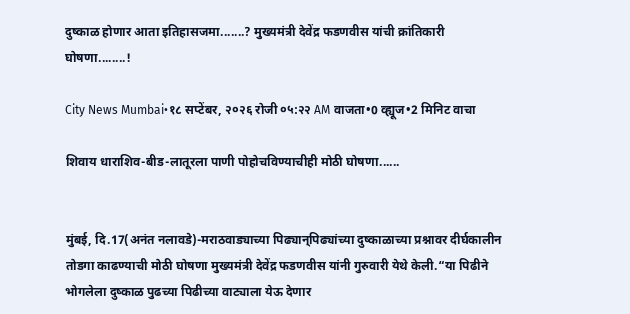दुष्काळ होणार आता इतिहासजमा.......? मुख्यमंत्री देवेंद्र फडणवीस यांची क्रांतिकारी घोषणा........!

City News Mumbai•१८ सप्टेंबर, २०२६ रोजी ०५:२२ AM वाजता•0 व्ह्यूज•2 मिनिट वाचा

शिवाय धाराशिव-बीड-लातूरला पाणी पोहोचविण्याचीही मोठी घोषणा......


मुंबई, दि.17(अनंत नलावडे)-मराठवाड्याच्या पिढ्यान्‌पिढ्यांच्या दुष्काळाच्या प्रश्नावर दीर्घकालीन तोडगा काढण्याची मोठी घोषणा मुख्यमंत्री देवेंद्र फडणवीस यांनी गुरुवारी येथे केली.“या पिढीने भोगलेला दुष्काळ पुढच्या पिढीच्या वाट्याला येऊ देणार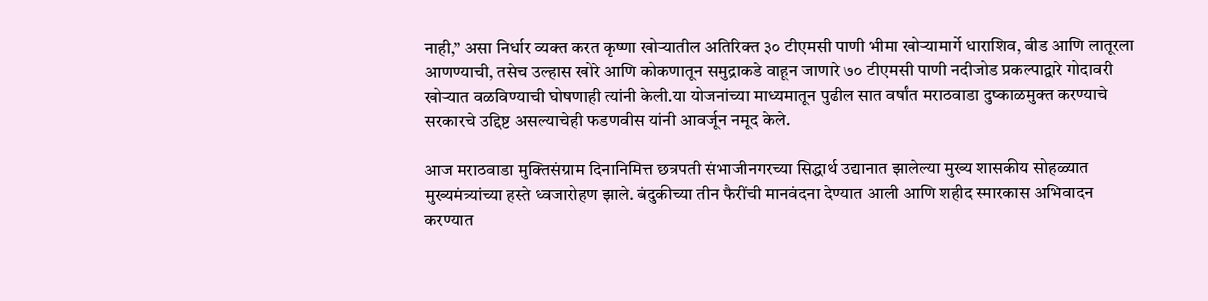नाही,” असा निर्धार व्यक्त करत कृष्णा खोऱ्यातील अतिरिक्त ३० टीएमसी पाणी भीमा खोऱ्यामार्गे धाराशिव, बीड आणि लातूरला आणण्याची, तसेच उल्हास खोरे आणि कोकणातून समुद्राकडे वाहून जाणारे ७० टीएमसी पाणी नदीजोड प्रकल्पाद्वारे गोदावरी खोऱ्यात वळविण्याची घोषणाही त्यांनी केली.या योजनांच्या माध्यमातून पुढील सात वर्षांत मराठवाडा दुष्काळमुक्त करण्याचे सरकारचे उद्दिष्ट असल्याचेही फडणवीस यांनी आवर्जून नमूद केले.

आज मराठवाडा मुक्तिसंग्राम दिनानिमित्त छत्रपती संभाजीनगरच्या सिद्धार्थ उद्यानात झालेल्या मुख्य शासकीय सोहळ्यात मुख्यमंत्र्यांच्या हस्ते ध्वजारोहण झाले. बंदुकीच्या तीन फैरींची मानवंदना देण्यात आली आणि शहीद स्मारकास अभिवादन करण्यात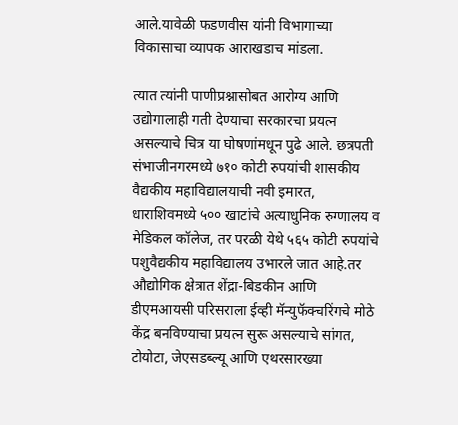आले.यावेळी फडणवीस यांनी विभागाच्या विकासाचा व्यापक आराखडाच मांडला.

त्यात त्यांनी पाणीप्रश्नासोबत आरोग्य आणि उद्योगालाही गती देण्याचा सरकारचा प्रयत्न असल्याचे चित्र या घोषणांमधून पुढे आले. छत्रपती संभाजीनगरमध्ये ७१० कोटी रुपयांची शासकीय वैद्यकीय महाविद्यालयाची नवी इमारत, धाराशिवमध्ये ५०० खाटांचे अत्याधुनिक रुग्णालय व मेडिकल कॉलेज, तर परळी येथे ५६५ कोटी रुपयांचे पशुवैद्यकीय महाविद्यालय उभारले जात आहे.तर औद्योगिक क्षेत्रात शेंद्रा-बिडकीन आणि डीएमआयसी परिसराला ईव्ही मॅन्युफॅक्चरिंगचे मोठे केंद्र बनविण्याचा प्रयत्न सुरू असल्याचे सांगत, टोयोटा, जेएसडब्ल्यू आणि एथरसारख्या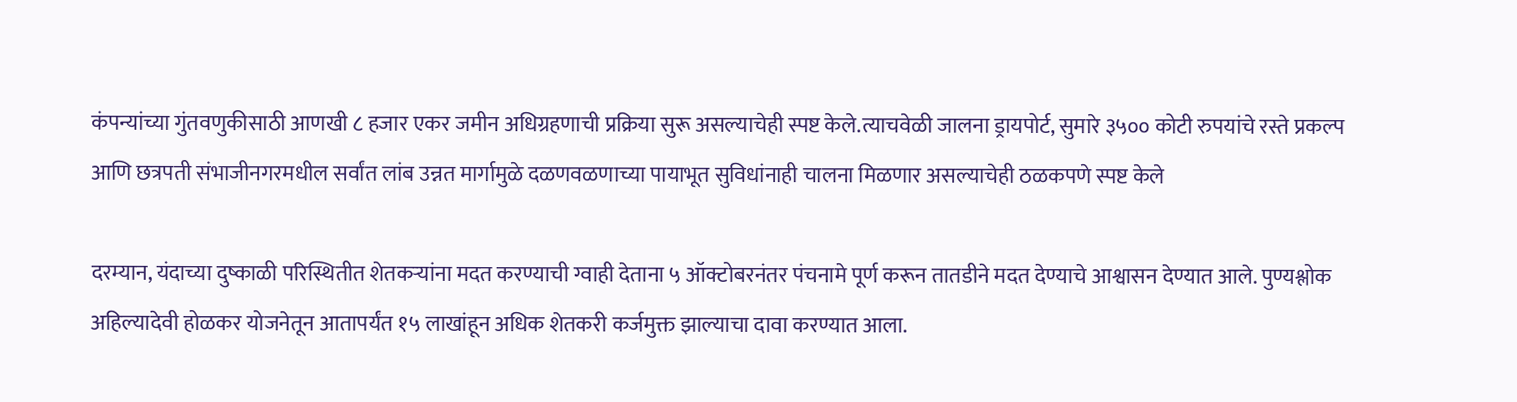कंपन्यांच्या गुंतवणुकीसाठी आणखी ८ हजार एकर जमीन अधिग्रहणाची प्रक्रिया सुरू असल्याचेही स्पष्ट केले.त्याचवेळी जालना ड्रायपोर्ट, सुमारे ३५०० कोटी रुपयांचे रस्ते प्रकल्प आणि छत्रपती संभाजीनगरमधील सर्वांत लांब उन्नत मार्गामुळे दळणवळणाच्या पायाभूत सुविधांनाही चालना मिळणार असल्याचेही ठळकपणे स्पष्ट केले

दरम्यान, यंदाच्या दुष्काळी परिस्थितीत शेतकऱ्यांना मदत करण्याची ग्वाही देताना ५ ऑक्टोबरनंतर पंचनामे पूर्ण करून तातडीने मदत देण्याचे आश्वासन देण्यात आले. पुण्यश्लोक अहिल्यादेवी होळकर योजनेतून आतापर्यंत १५ लाखांहून अधिक शेतकरी कर्जमुक्त झाल्याचा दावा करण्यात आला.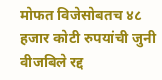मोफत विजेसोबतच ४८ हजार कोटी रुपयांची जुनी वीजबिले रद्द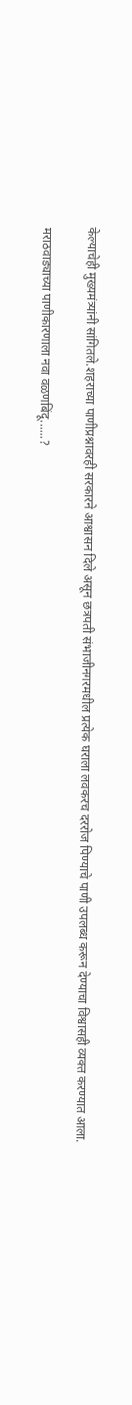केल्याचेही मुख्यमंत्र्यांनी सांगितले.शहराच्या पाणीप्रश्नावरही सरकारने आश्वासन दिले असून छत्रपती संभाजीनगरमधील प्रत्येक घराला लवकरच दररोज पिण्याचे पाणी उपलब्ध करून देण्याचा विश्वासही व्यक्त करण्यात आला.

मराठवाड्याच्या पाणीकारणाला नवा वळणबिंदू......?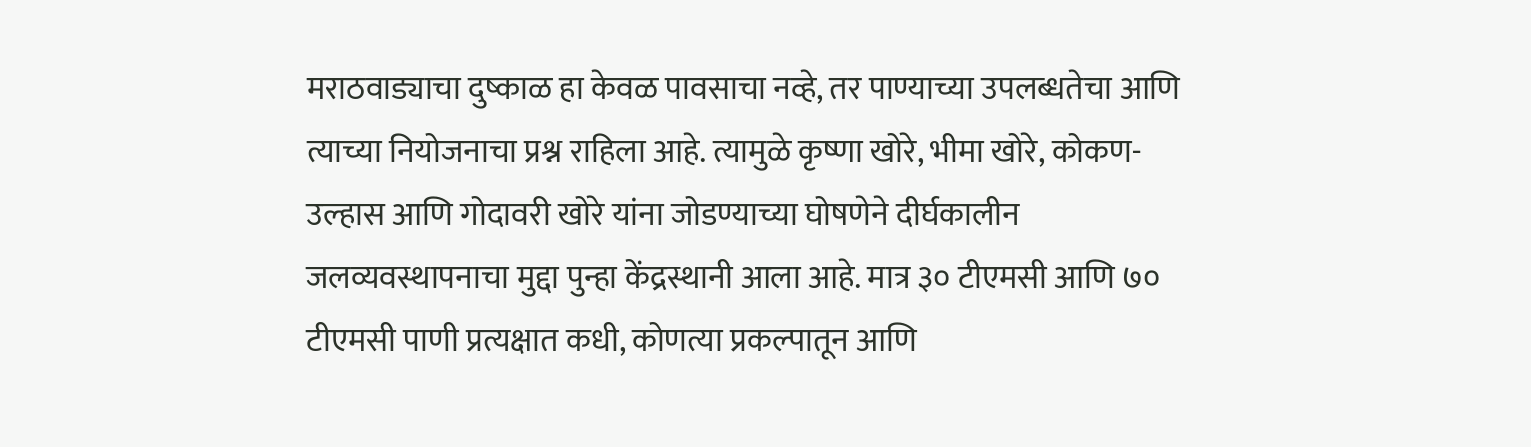मराठवाड्याचा दुष्काळ हा केवळ पावसाचा नव्हे, तर पाण्याच्या उपलब्धतेचा आणि त्याच्या नियोजनाचा प्रश्न राहिला आहे. त्यामुळे कृष्णा खोरे, भीमा खोरे, कोकण-उल्हास आणि गोदावरी खोरे यांना जोडण्याच्या घोषणेने दीर्घकालीन जलव्यवस्थापनाचा मुद्दा पुन्हा केंद्रस्थानी आला आहे. मात्र ३० टीएमसी आणि ७० टीएमसी पाणी प्रत्यक्षात कधी, कोणत्या प्रकल्पातून आणि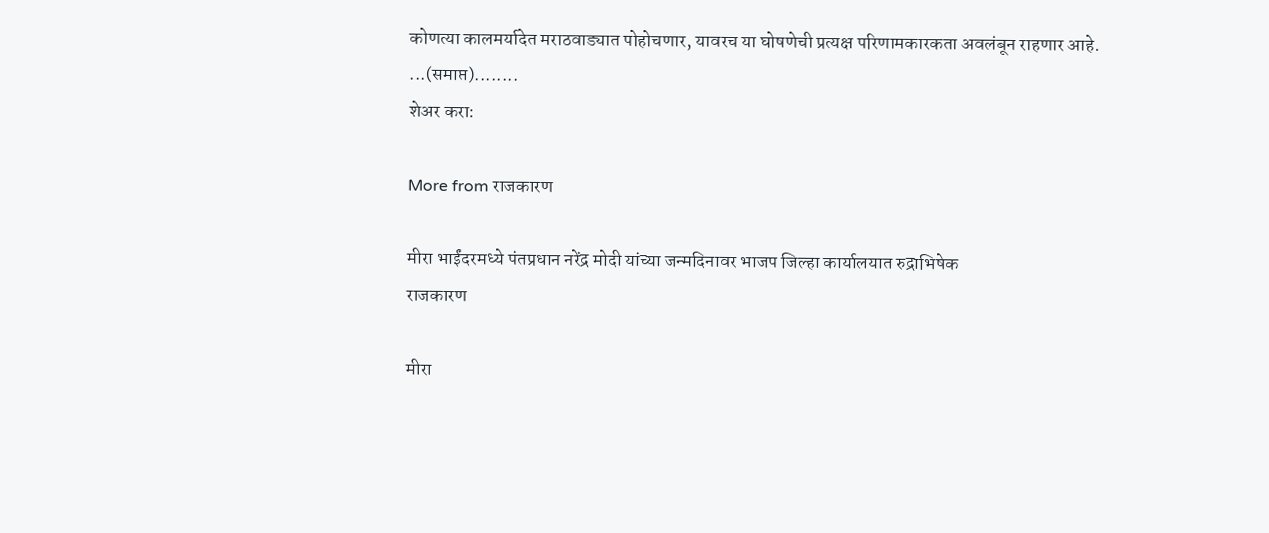कोणत्या कालमर्यादेत मराठवाड्यात पोहोचणार, यावरच या घोषणेची प्रत्यक्ष परिणामकारकता अवलंबून राहणार आहे.
...(समाप्त)........
शेअर करा:

More from राजकारण

मीरा भाईंदरमध्ये पंतप्रधान नरेंद्र मोदी यांच्या जन्मदिनावर भाजप जिल्हा कार्यालयात रुद्राभिषेक
राजकारण

मीरा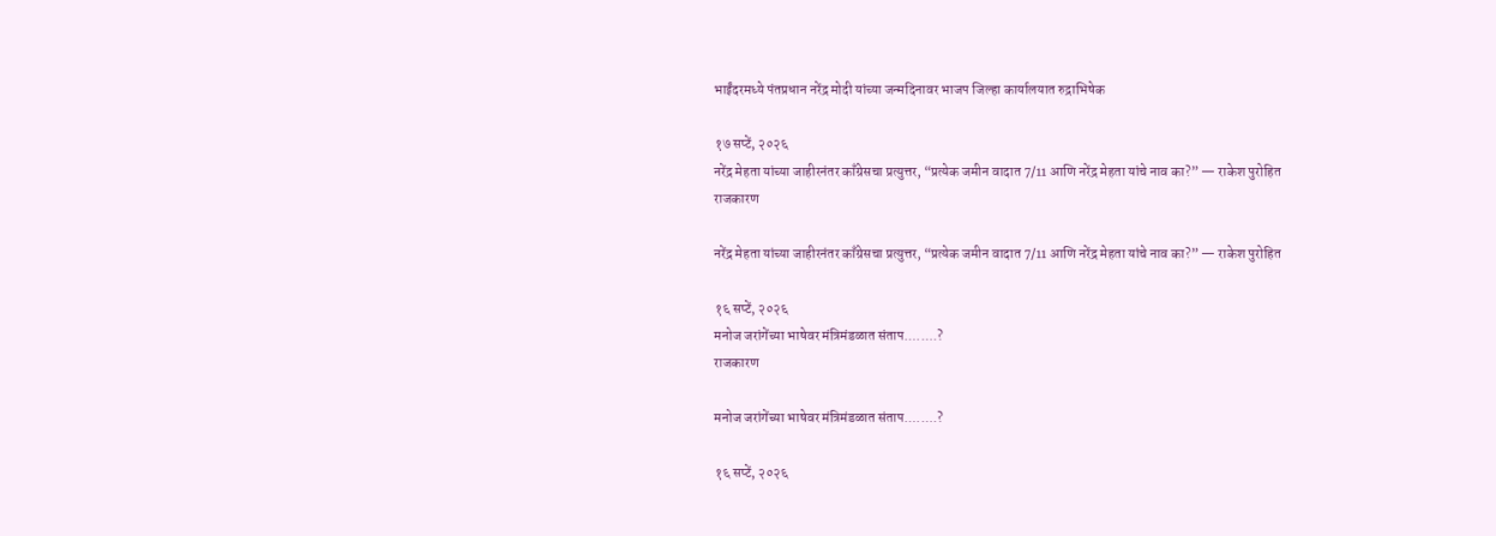भाईंदरमध्ये पंतप्रधान नरेंद्र मोदी यांच्या जन्मदिनावर भाजप जिल्हा कार्यालयात रुद्राभिषेक

१७ सप्टें, २०२६
नरेंद्र मेहता यांच्या जाहीरनंतर काँग्रेसचा प्रत्युत्तर, “प्रत्येक जमीन वादात 7/11 आणि नरेंद्र मेहता यांचे नाव का?” — राकेश पुरोहित
राजकारण

नरेंद्र मेहता यांच्या जाहीरनंतर काँग्रेसचा प्रत्युत्तर, “प्रत्येक जमीन वादात 7/11 आणि नरेंद्र मेहता यांचे नाव का?” — राकेश पुरोहित

१६ सप्टें, २०२६
मनोज जरांगेंच्या भाषेवर मंत्रिमंडळात संताप........?
राजकारण

मनोज जरांगेंच्या भाषेवर मंत्रिमंडळात संताप........?

१६ सप्टें, २०२६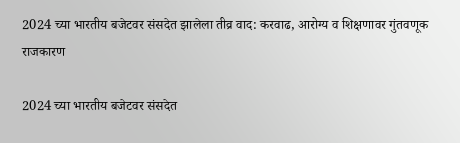2024 च्या भारतीय बजेटवर संसदेत झालेला तीव्र वाद: करवाढ, आरोग्य व शिक्षणावर गुंतवणूक
राजकारण

2024 च्या भारतीय बजेटवर संसदेत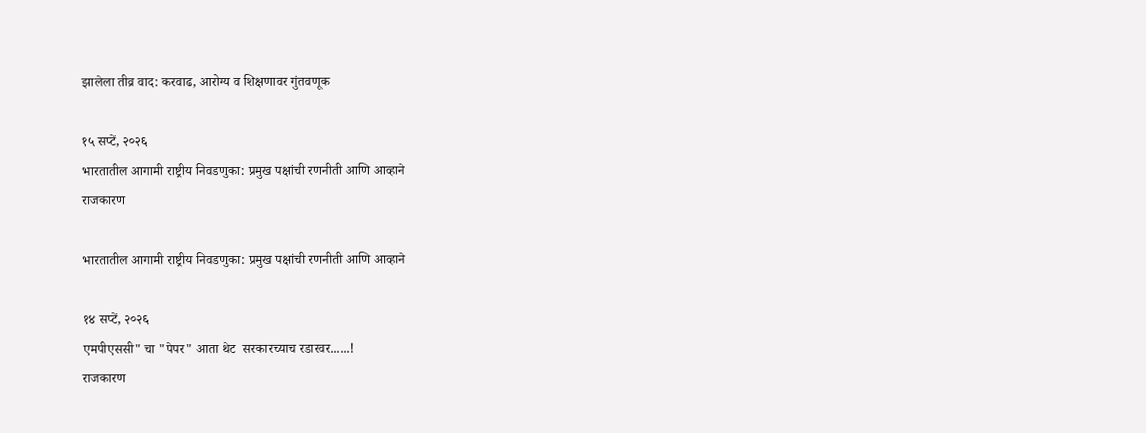झालेला तीव्र वाद: करवाढ, आरोग्य व शिक्षणावर गुंतवणूक

१५ सप्टें, २०२६
भारतातील आगामी राष्ट्रीय निवडणुका: प्रमुख पक्षांची रणनीती आणि आव्हाने
राजकारण

भारतातील आगामी राष्ट्रीय निवडणुका: प्रमुख पक्षांची रणनीती आणि आव्हाने

१४ सप्टें, २०२६
एमपीएससी" चा "पेपर" आता थेट  सरकारच्याच रडारवर......!
राजकारण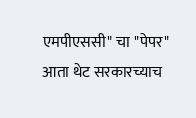एमपीएससी" चा "पेपर" आता थेट सरकारच्याच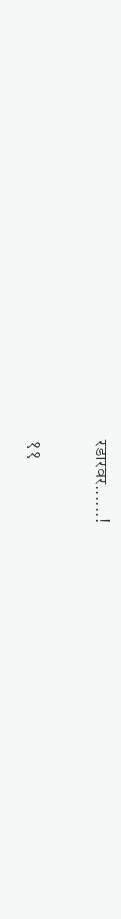रडारवर......!

११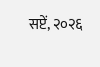सप्टें, २०२६